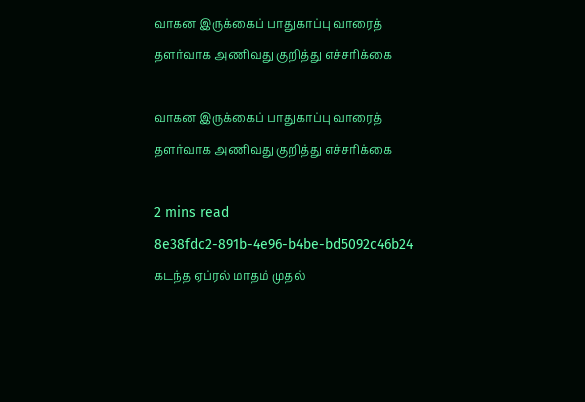வாகன இருக்கைப் பாதுகாப்பு வாரைத் தளர்வாக அணிவது குறித்து எச்சரிக்கை

வாகன இருக்கைப் பாதுகாப்பு வாரைத் தளர்வாக அணிவது குறித்து எச்சரிக்கை

2 mins read
8e38fdc2-891b-4e96-b4be-bd5092c46b24
கடந்த ஏப்ரல் மாதம் முதல்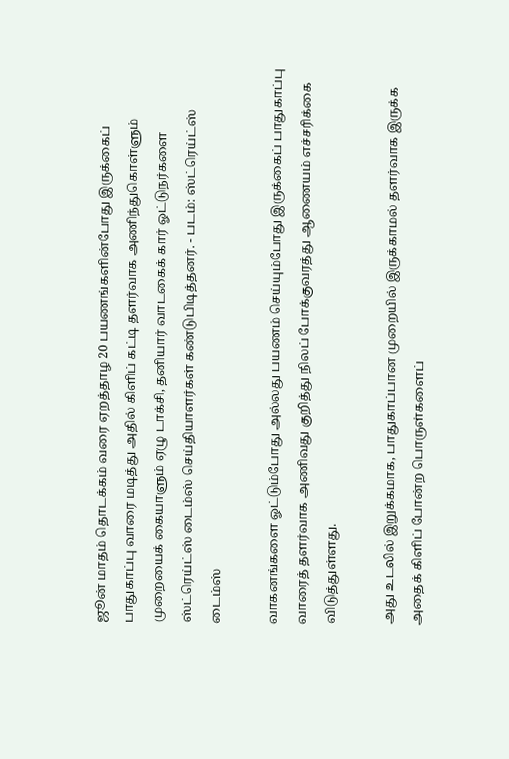ஜூன் மாதம் தொடக்கம் வரை ஏறத்தாழ 20 பயணங்களின்போது இருக்கைப் பாதுகாப்பு வாரை மடித்து அதில் கிளிப் கட்டி தளர்வாக அணிந்துகொள்ளும் முறையைக் கையாளும் ஏழு டாக்சி, தனியார் வாடகைக் கார் ஓட்டுநர்களை ஸ்ட்ரெய்ட்ஸ் டைம்ஸ் செய்தியாளர்கள் கண்டுபிடித்தனர். - படம்: ஸ்ட்ரெய்ட்ஸ் டைம்ஸ்

வாகனங்களை ஓட்டும்போது அல்லது பயணம் செய்யும்போது இருக்கைப் பாதுகாப்பு வாரைத் தளர்வாக அணிவது குறித்து நிலப் போக்குவரத்து ஆணையம் எச்சரிக்கை விடுத்துள்ளது.

அது உடலில் இறுக்கமாக, பாதுகாப்பான முறையில் இருக்காமல் தளர்வாக இருக்க அதைக் கிளிப் போன்ற பொருள்களைப்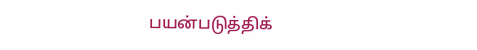பயன்படுத்திக்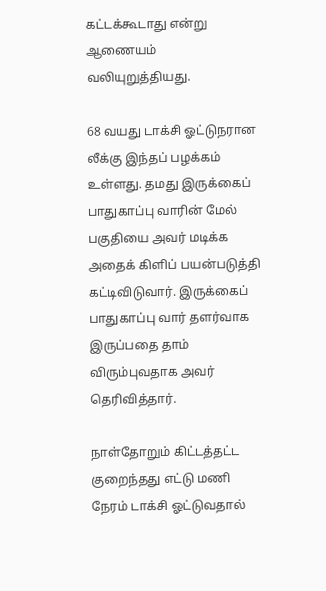கட்டக்கூடாது என்று ஆணையம் வலியுறுத்தியது.

68 வயது டாக்சி ஓட்டுநரான லீக்கு இந்தப் பழக்கம் உள்ளது. தமது இருக்கைப் பாதுகாப்பு வாரின் மேல் பகுதியை அவர் மடிக்க அதைக் கிளிப் பயன்படுத்தி கட்டிவிடுவார். இருக்கைப் பாதுகாப்பு வார் தளர்வாக இருப்பதை தாம் விரும்புவதாக அவர் தெரிவித்தார்.

நாள்தோறும் கிட்டத்தட்ட குறைந்தது எட்டு மணி நேரம் டாக்சி ஓட்டுவதால்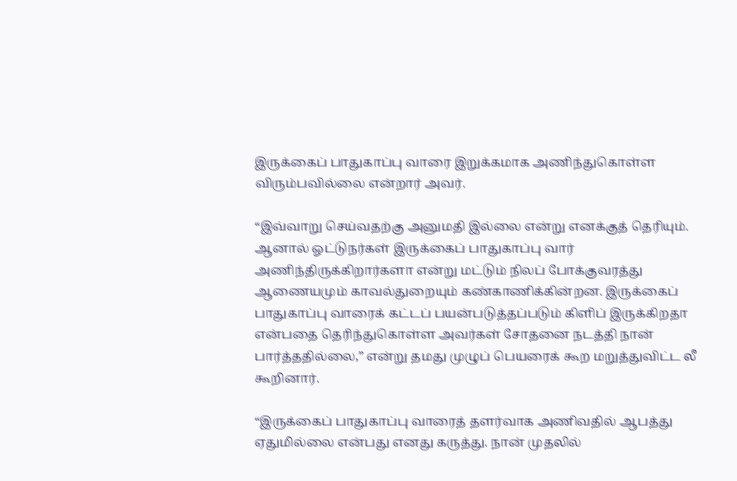இருக்கைப் பாதுகாப்பு வாரை இறுக்கமாக அணிந்துகொள்ள விரும்பவில்லை என்றார் அவர்.

“இவ்வாறு செய்வதற்கு அனுமதி இல்லை என்று எனக்குத் தெரியும். ஆனால் ஓட்டுநர்கள் இருக்கைப் பாதுகாப்பு வார் அணிந்திருக்கிறார்களா என்று மட்டும் நிலப் போக்குவரத்து ஆணையமும் காவல்துறையும் கண்காணிக்கின்றன. இருக்கைப் பாதுகாப்பு வாரைக் கட்டப் பயன்படுத்தப்படும் கிளிப் இருக்கிறதா என்பதை தெரிந்துகொள்ள அவர்கள் சோதனை நடத்தி நான் பார்த்ததில்லை,” என்று தமது முழுப் பெயரைக் கூற மறுத்துவிட்ட லீ கூறினார்.

“இருக்கைப் பாதுகாப்பு வாரைத் தளர்வாக அணிவதில் ஆபத்து ஏதுமில்லை என்பது எனது கருத்து. நான் முதலில்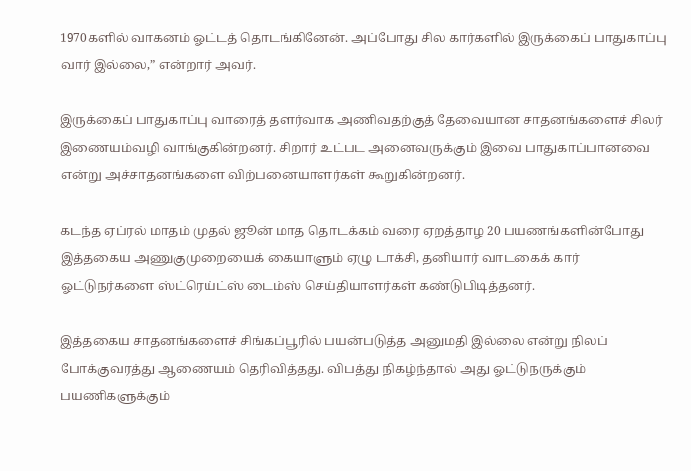1970களில் வாகனம் ஓட்டத் தொடங்கினேன். அப்போது சில கார்களில் இருக்கைப் பாதுகாப்பு வார் இல்லை,” என்றார் அவர்.

இருக்கைப் பாதுகாப்பு வாரைத் தளர்வாக அணிவதற்குத் தேவையான சாதனங்களைச் சிலர் இணையம்வழி வாங்குகின்றனர். சிறார் உட்பட அனைவருக்கும் இவை பாதுகாப்பானவை என்று அச்சாதனங்களை விற்பனையாளர்கள் கூறுகின்றனர்.

கடந்த ஏப்ரல் மாதம் முதல் ஜூன் மாத தொடக்கம் வரை ஏறத்தாழ 20 பயணங்களின்போது இத்தகைய அணுகுமுறையைக் கையாளும் ஏழு டாக்சி, தனியார் வாடகைக் கார் ஓட்டுநர்களை ஸ்ட்ரெய்ட்ஸ் டைம்ஸ் செய்தியாளர்கள் கண்டுபிடித்தனர்.

இத்தகைய சாதனங்களைச் சிங்கப்பூரில் பயன்படுத்த அனுமதி இல்லை என்று நிலப் போக்குவரத்து ஆணையம் தெரிவித்தது. விபத்து நிகழ்ந்தால் அது ஓட்டுநருக்கும் பயணிகளுக்கும்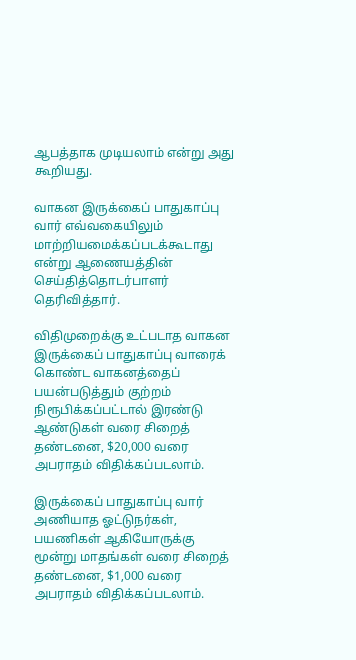ஆபத்தாக முடியலாம் என்று அது கூறியது.

வாகன இருக்கைப் பாதுகாப்பு வார் எவ்வகையிலும் மாற்றியமைக்கப்படக்கூடாது என்று ஆணையத்தின் செய்தித்தொடர்பாளர் தெரிவித்தார்.

விதிமுறைக்கு உட்படாத வாகன இருக்கைப் பாதுகாப்பு வாரைக் கொண்ட வாகனத்தைப் பயன்படுத்தும் குற்றம் நிரூபிக்கப்பட்டால் இரண்டு ஆண்டுகள் வரை சிறைத் தண்டனை, $20,000 வரை அபராதம் விதிக்கப்படலாம்.

இருக்கைப் பாதுகாப்பு வார் அணியாத ஓட்டுநர்கள், பயணிகள் ஆகியோருக்கு மூன்று மாதங்கள் வரை சிறைத் தண்டனை, $1,000 வரை அபராதம் விதிக்கப்படலாம்.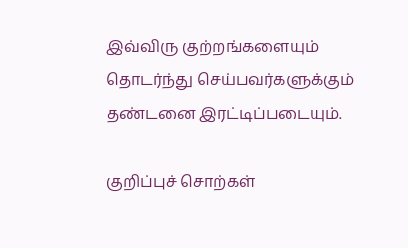இவ்விரு குற்றங்களையும் தொடர்ந்து செய்பவர்களுக்கும் தண்டனை இரட்டிப்படையும்.

குறிப்புச் சொற்கள்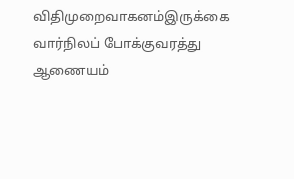விதிமுறைவாகனம்இருக்கை வார்நிலப் போக்குவரத்து ஆணையம்